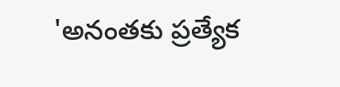'అనంతకు ప్రత్యేక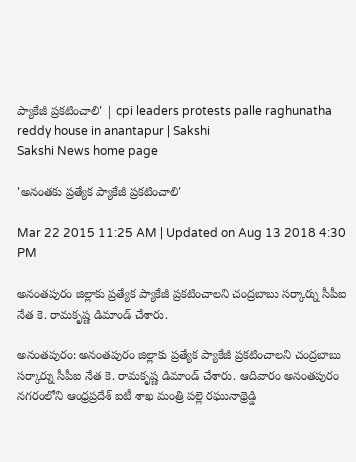ప్యాకేజీ ప్రకటించాలి' | cpi leaders protests palle raghunatha reddy house in anantapur | Sakshi
Sakshi News home page

'అనంతకు ప్రత్యేక ప్యాకేజీ ప్రకటించాలి'

Mar 22 2015 11:25 AM | Updated on Aug 13 2018 4:30 PM

అనంతపురం జిల్లాకు ప్రత్యేక ప్యాకేజీ ప్రకటించాలని చంద్రబాబు సర్కార్ను సీపీఐ నేత కె. రామకృష్ణ డిమాండ్ చేశారు.

అనంతపురం: అనంతపురం జిల్లాకు ప్రత్యేక ప్యాకేజీ ప్రకటించాలని చంద్రబాబు సర్కార్ను సీపీఐ నేత కె. రామకృష్ణ డిమాండ్ చేశారు. ఆదివారం అనంతపురం నగరంలోని ఆంధ్రప్రదేశ్ ఐటీ శాఖ మంత్రి పల్లె రఘునాథ్రెడ్డి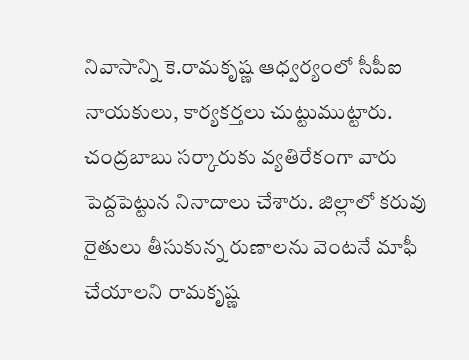నివాసాన్ని కె.రామకృష్ణ ఆధ్వర్యంలో సీపీఐ నాయకులు, కార్యకర్తలు చుట్టుముట్టారు. చంద్రబాబు సర్కారుకు వ్యతిరేకంగా వారు పెద్దపెట్టున నినాదాలు చేశారు. జిల్లాలో కరువు రైతులు తీసుకున్న రుణాలను వెంటనే మాఫీ చేయాలని రామకృష్ణ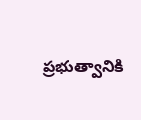ప్రభుత్వానికి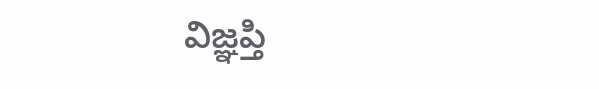విజ్ఞప్తి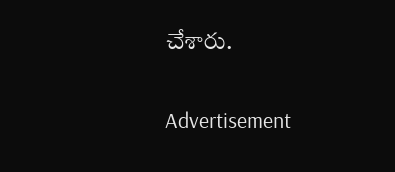చేశారు.

Advertisement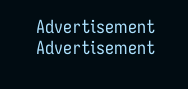Advertisement
Advertisement